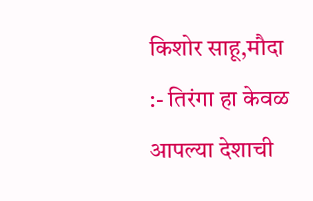किशोर साहू,मौदा :- तिरंगा हा केवळ आपल्या देशाची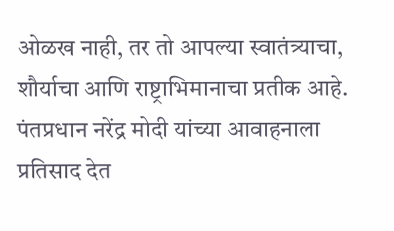ओळख नाही, तर तो आपल्या स्वातंत्र्याचा, शौर्याचा आणि राष्ट्राभिमानाचा प्रतीक आहे. पंतप्रधान नरेंद्र मोदी यांच्या आवाहनाला प्रतिसाद देत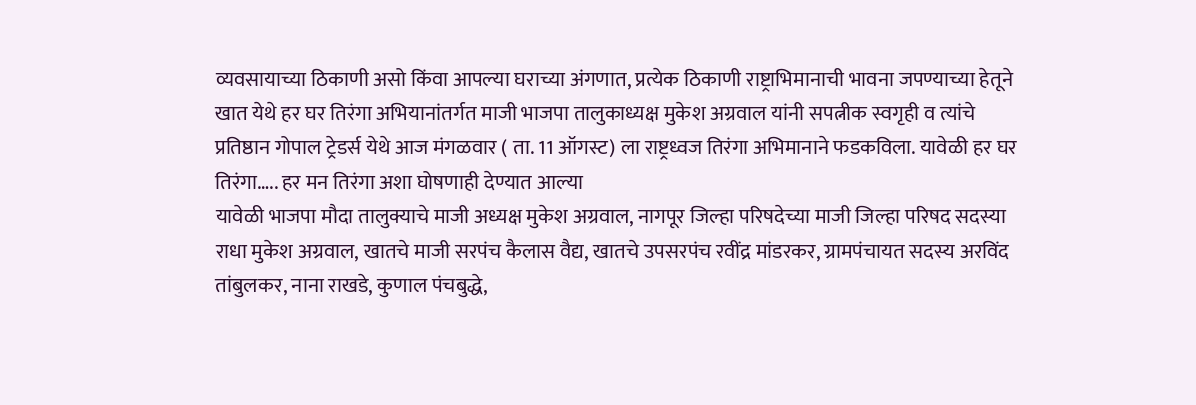व्यवसायाच्या ठिकाणी असो किंवा आपल्या घराच्या अंगणात, प्रत्येक ठिकाणी राष्ट्राभिमानाची भावना जपण्याच्या हेतूने खात येथे हर घर तिरंगा अभियानांतर्गत माजी भाजपा तालुकाध्यक्ष मुकेश अग्रवाल यांनी सपत्नीक स्वगृही व त्यांचे प्रतिष्ठान गोपाल ट्रेडर्स येथे आज मंगळवार ( ता. 11 ऑगस्ट) ला राष्ट्रध्वज तिरंगा अभिमानाने फडकविला. यावेळी हर घर तिरंगा….. हर मन तिरंगा अशा घोषणाही देण्यात आल्या
यावेळी भाजपा मौदा तालुक्याचे माजी अध्यक्ष मुकेश अग्रवाल, नागपूर जिल्हा परिषदेच्या माजी जिल्हा परिषद सदस्या राधा मुकेश अग्रवाल, खातचे माजी सरपंच कैलास वैद्य, खातचे उपसरपंच रवींद्र मांडरकर, ग्रामपंचायत सदस्य अरविंद तांबुलकर, नाना राखडे, कुणाल पंचबुद्धे,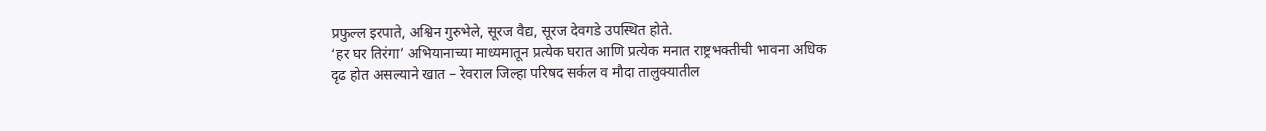प्रफुल्ल इरपाते, अश्विन गुरुभेले, सूरज वैद्य, सूरज देवगडे उपस्थित होते.
‘हर घर तिरंगा’ अभियानाच्या माध्यमातून प्रत्येक घरात आणि प्रत्येक मनात राष्ट्रभक्तीची भावना अधिक दृढ होत असल्याने खात – रेवराल जिल्हा परिषद सर्कल व मौदा तालुक्यातील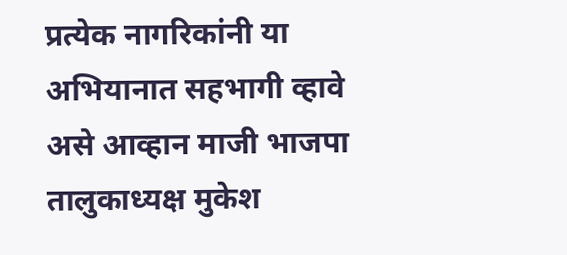प्रत्येक नागरिकांनी या अभियानात सहभागी व्हावे असे आव्हान माजी भाजपा तालुकाध्यक्ष मुकेश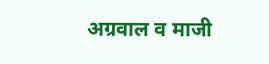अग्रवाल व माजी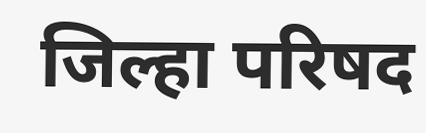जिल्हा परिषद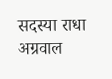सदस्या राधा अग्रवाल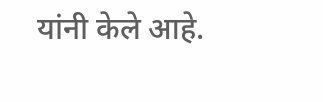यांनी केले आहे.